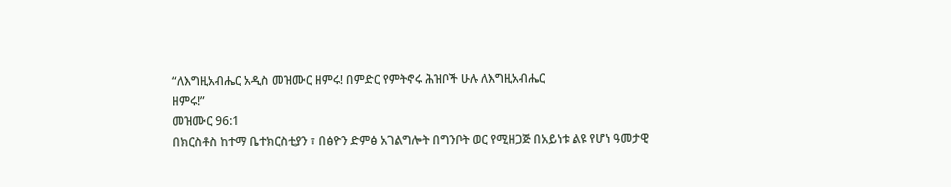“ለእግዚአብሔር አዲስ መዝሙር ዘምሩ! በምድር የምትኖሩ ሕዝቦች ሁሉ ለእግዚአብሔር
ዘምሩ!”
መዝሙር 96:1
በክርስቶስ ከተማ ቤተክርስቲያን ፣ በፅዮን ድምፅ አገልግሎት በግንቦት ወር የሚዘጋጅ በአይነቱ ልዩ የሆነ ዓመታዊ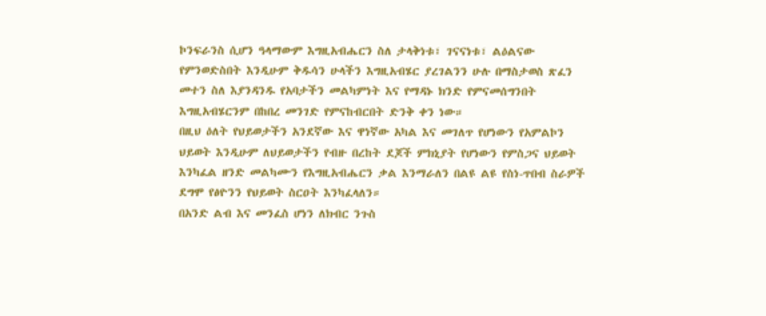ኮንፍራንስ ሲሆን ዓላማውም እግዚአብሔርን ስለ ታላቅነቱ፣ ገናናነቱ፣ ልዕልናው የምንወድስበት እንዲሁም ቅዱሳን ሁላችን እግዚአብሄር ያረገልንን ሁሉ በማስታወስ ጽፈን መተን ስለ እያንዳንዱ የአባታችን መልካምነት እና የማዳኑ ክንድ የምናመሰግንበት እግዚአብሄርንም በከበረ መንገድ የምናከብርበት ድንቅ ቀን ነው።
በዚህ ዕለት የህይወታችን አንደኛው እና ዋነኛው አካል እና መገለጥ የሆነውን የአምልኮን ህይወት እንዲሁም ለህይወታችን የብዙ በረከት ደጆች ምክኒያት የሆነውን የምስጋና ህይወት እንካፈል ዘንድ መልካሙን የእግዚአብሔርን ቃል እንማራለን በልዩ ልዩ የስነ-ጥበብ ስራዎች ደግሞ የፅዮንን የህይወት ስርዐት እንካፈላለን።
በአንድ ልብ እና መንፈስ ሆነን ለክብር ንጉስ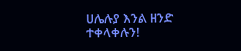ሀሌሉያ እንል ዘንድ ተቀላቀሉን!